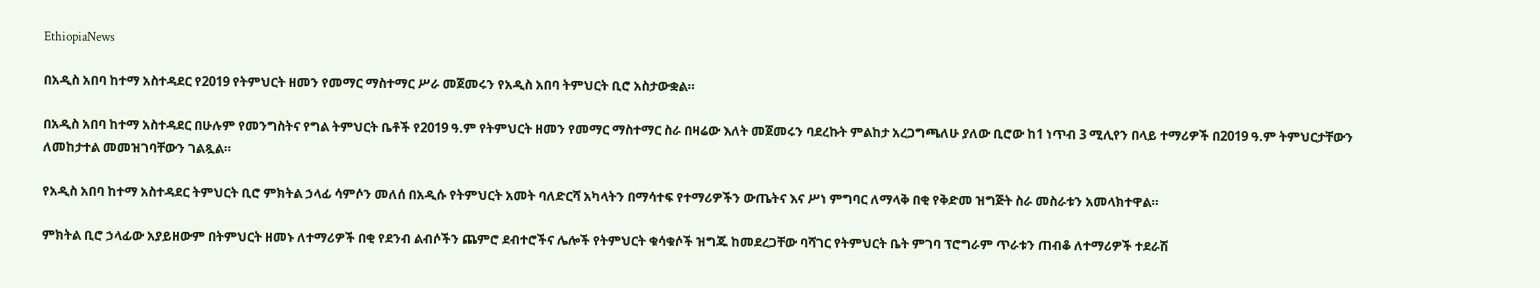EthiopiaNews

በአዲስ አበባ ከተማ አስተዳደር የ2019 የትምህርት ዘመን የመማር ማስተማር ሥራ መጀመሩን የአዲስ አበባ ትምህርት ቢሮ አስታውቋል።

በአዲስ አበባ ከተማ አስተዳደር በሁሉም የመንግስትና የግል ትምህርት ቤቶች የ2019 ዓ.ም የትምህርት ዘመን የመማር ማስተማር ስራ በዛሬው እለት መጀመሩን ባደረኩት ምልከታ አረጋግጫለሁ ያለው ቢሮው ከ1 ነጥብ 3 ሚሊየን በላይ ተማሪዎች በ2019 ዓ.ም ትምህርታቸውን ለመከታተል መመዝገባቸውን ገልጿል።

የአዲስ አበባ ከተማ አስተዳደር ትምህርት ቢሮ ምክትል ኃላፊ ሳምሶን መለሰ በአዲሱ የትምህርት አመት ባለድርሻ አካላትን በማሳተፍ የተማሪዎችን ውጤትና እና ሥነ ምግባር ለማላቅ በቂ የቅድመ ዝግጅት ስራ መስራቱን አመላክተዋል።

ምክትል ቢሮ ኃላፊው አያይዘውም በትምህርት ዘመኑ ለተማሪዎች በቂ የደንብ ልብሶችን ጨምሮ ደብተሮችና ሌሎች የትምህርት ቁሳቁሶች ዝግጁ ከመደረጋቸው ባሻገር የትምህርት ቤት ምገባ ፕሮግራም ጥራቱን ጠብቆ ለተማሪዎች ተደራሽ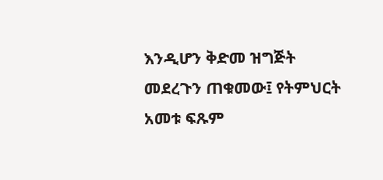እንዲሆን ቅድመ ዝግጅት መደረጉን ጠቁመው፤ የትምህርት አመቱ ፍጹም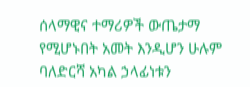ሰላማዊና ተማሪዎች ውጤታማ የሚሆኑበት አመት እንዲሆን ሁሉም ባለድርሻ አካል ኃላፊነቱን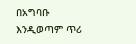በአግባቡ እንዲወጣም ጥሪ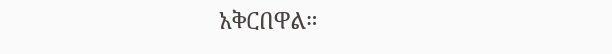አቅርበዋል።